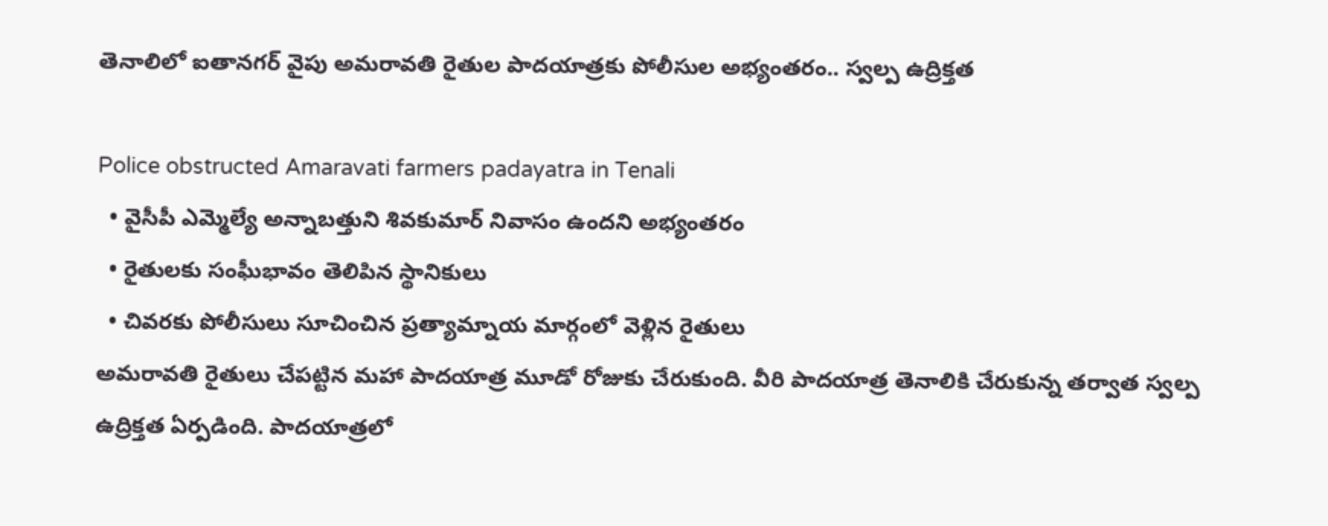తెనాలిలో ఐతానగర్ వైపు అమరావతి రైతుల పాదయాత్రకు పోలీసుల అభ్యంతరం.. స్వల్ప ఉద్రిక్తత

Police obstructed Amaravati farmers padayatra in Tenali
  • వైసీపీ ఎమ్మెల్యే అన్నాబత్తుని శివకుమార్ నివాసం ఉందని అభ్యంతరం
  • రైతులకు సంఘీభావం తెలిపిన స్థానికులు
  • చివరకు పోలీసులు సూచించిన ప్రత్యామ్నాయ మార్గంలో వెళ్లిన రైతులు
అమరావతి రైతులు చేపట్టిన మహా పాదయాత్ర మూడో రోజుకు చేరుకుంది. వీరి పాదయాత్ర తెనాలికి చేరుకున్న తర్వాత స్వల్ప ఉద్రిక్తత ఏర్పడింది. పాదయాత్రలో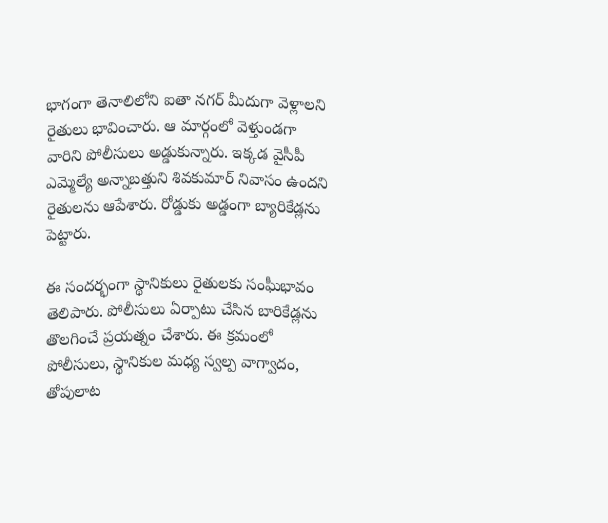భాగంగా తెనాలిలోని ఐతా నగర్ మీదుగా వెళ్లాలని రైతులు భావించారు. ఆ మార్గంలో వెళ్తుండగా వారిని పోలీసులు అడ్డుకున్నారు. ఇక్కడ వైసీపీ ఎమ్మెల్యే అన్నాబత్తుని శివకుమార్ నివాసం ఉందని రైతులను ఆపేశారు. రోడ్డుకు అడ్డంగా బ్యారికేడ్లను పెట్టారు.

ఈ సందర్భంగా స్థానికులు రైతులకు సంఘీభావం తెలిపారు. పోలీసులు ఏర్పాటు చేసిన బారికేడ్లను తొలగించే ప్రయత్నం చేశారు. ఈ క్రమంలో పోలీసులు, స్థానికుల మధ్య స్వల్ప వాగ్వాదం, తోపులాట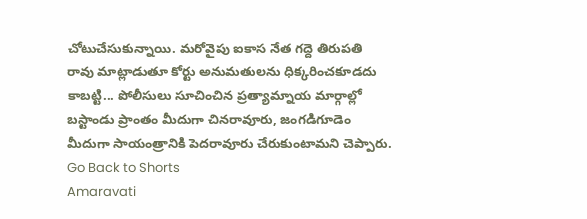చోటుచేసుకున్నాయి. మరోవైపు ఐకాస నేత గద్దె తిరుపతి రావు మాట్లాడుతూ కోర్టు అనుమతులను ధిక్కరించకూడదు కాబట్టి... పోలీసులు సూచించిన ప్రత్యామ్నాయ మార్గాల్లో బస్టాండు ప్రాంతం మీదుగా చినరావూరు, జంగడిగూడెం మీదుగా సాయంత్రానికి పెదరావూరు చేరుకుంటామని చెప్పారు.
Go Back to Shorts
Amaravati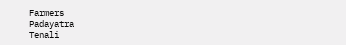Farmers
Padayatra
Tenali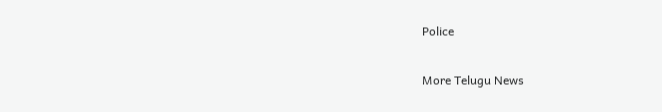Police

More Telugu News